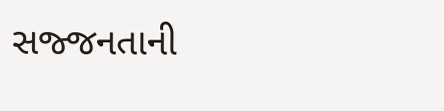સજ્જનતાની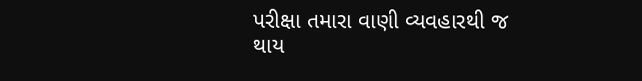પરીક્ષા તમારા વાણી વ્યવહારથી જ થાય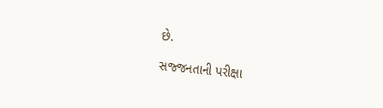છે.

સજ્જનતાની પરીક્ષા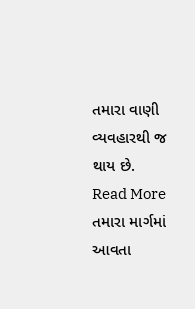તમારા વાણી વ્યવહારથી જ થાય છે.
Read More  તમારા માર્ગમાં આવતા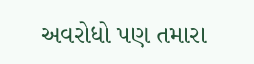અવરોધો પણ તમારા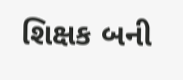શિક્ષક બની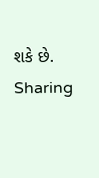શકે છે.
Sharing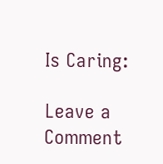Is Caring:

Leave a Comment